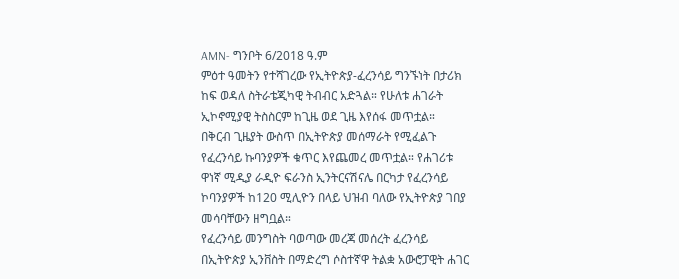AMN- ግንቦት 6/2018 ዓ.ም
ምዕተ ዓመትን የተሻገረው የኢትዮጵያ-ፈረንሳይ ግንኙነት በታሪክ ከፍ ወዳለ ስትራቴጂካዊ ትብብር አድጓል። የሁለቱ ሐገራት ኢኮኖሚያዊ ትስስርም ከጊዜ ወደ ጊዜ እየሰፋ መጥቷል።
በቅርብ ጊዜያት ውስጥ በኢትዮጵያ መሰማራት የሚፈልጉ የፈረንሳይ ኩባንያዎች ቁጥር እየጨመረ መጥቷል። የሐገሪቱ ዋነኛ ሚዲያ ራዲዮ ፍራንስ ኢንትርናሽናሌ በርካታ የፈረንሳይ ኮባንያዎች ከ120 ሚሊዮን በላይ ህዝብ ባለው የኢትዮጵያ ገበያ መሳባቸውን ዘግቧል።
የፈረንሳይ መንግስት ባወጣው መረጃ መሰረት ፈረንሳይ በኢትዮጵያ ኢንቨስት በማድረግ ሶስተኛዋ ትልቋ አውሮፓዊት ሐገር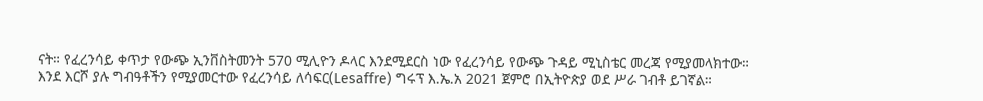ናት። የፈረንሳይ ቀጥታ የውጭ ኢንቨስትመንት 570 ሚሊዮን ዶላር እንደሚደርስ ነው የፈረንሳይ የውጭ ጉዳይ ሚኒስቴር መረጃ የሚያመላክተው።
እንደ እርሾ ያሉ ግብዓቶችን የሚያመርተው የፈረንሳይ ለሳፍር(Lesaffre) ግሩፕ እ.ኤ.አ 2021 ጀምሮ በኢትዮጵያ ወደ ሥራ ገብቶ ይገኛል።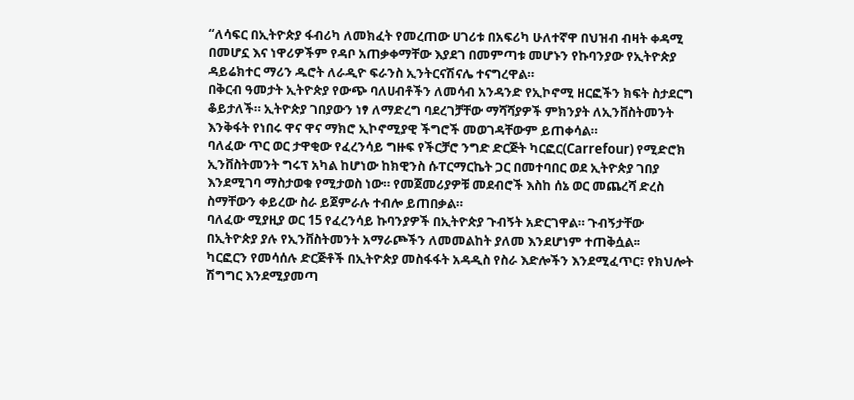“ለሳፍር በኢትዮጵያ ፋብሪካ ለመክፈት የመረጠው ሀገሪቱ በአፍሪካ ሁለተኛዋ በህዝብ ብዛት ቀዳሚ በመሆኗ እና ነዋሪዎችም የዳቦ አጠቃቀማቸው እያደገ በመምጣቱ መሆኑን የኩባንያው የኢትዮጵያ ዳይሬክተር ማሪን ዱሮት ለራዲዮ ፍራንስ ኢንትርናሽናሌ ተናግረዋል።
በቅርብ ዓመታት ኢትዮጵያ የውጭ ባለሀብቶችን ለመሳብ አንዳንድ የኢኮኖሚ ዘርፎችን ክፍት ስታደርግ ቆይታለች። ኢትዮጵያ ገበያውን ነፃ ለማድረግ ባደረገቻቸው ማሻሻያዎች ምክንያት ለኢንቨስትመንት እንቅፋት የነበሩ ዋና ዋና ማክሮ ኢኮኖሚያዊ ችግሮች መወገዳቸውም ይጠቀሳል።
ባለፈው ጥር ወር ታዋቂው የፈረንሳይ ግዙፍ የችርቻሮ ንግድ ድርጅት ካርፎር(Carrefour) የሚድሮክ ኢንቨስትመንት ግሩፕ አካል ከሆነው ከክዊንስ ሱፐርማርኬት ጋር በመተባበር ወደ ኢትዮጵያ ገበያ እንደሚገባ ማስታወቁ የሚታወስ ነው። የመጀመሪያዎቹ መደብሮች እስከ ሰኔ ወር መጨረሻ ድረስ ስማቸውን ቀይረው ስራ ይጀምራሉ ተብሎ ይጠበቃል።
ባለፈው ሚያዚያ ወር 15 የፈረንሳይ ኩባንያዎች በኢትዮጵያ ጉብኝት አድርገዋል። ጉብኝታቸው በኢትዮጵያ ያሉ የኢንቨስትመንት አማራጮችን ለመመልከት ያለመ እንደሆነም ተጠቅሷል፡፡
ካርፎርን የመሳሰሉ ድርጅቶች በኢትዮጵያ መስፋፋት አዳዲስ የስራ እድሎችን እንደሚፈጥር፣ የክህሎት ሽግግር እንደሚያመጣ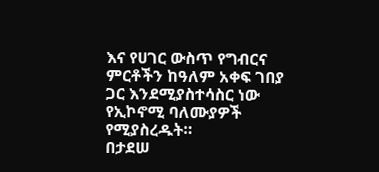እና የሀገር ውስጥ የግብርና ምርቶችን ከዓለም አቀፍ ገበያ ጋር እንደሚያስተሳስር ነው የኢኮኖሚ ባለሙያዎች የሚያስረዱት።
በታደሠ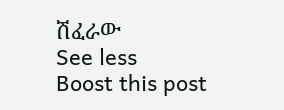ሽፈራው
See less
Boost this post